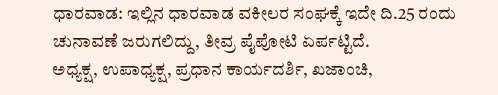ಧಾರವಾಡ: ಇಲ್ಲಿನ ಧಾರವಾಡ ವಕೀಲರ ಸಂಘಕ್ಕೆ ಇದೇ ದಿ.25 ರಂದು ಚುನಾವಣೆ ಜರುಗಲಿದ್ದು, ತೀವ್ರ ಪೈಪೋಟಿ ಏರ್ಪಟ್ಟಿದೆ.
ಅಧ್ಯಕ್ಷ, ಉಪಾಧ್ಯಕ್ಷ, ಪ್ರಧಾನ ಕಾರ್ಯದರ್ಶಿ, ಖಜಾಂಚಿ,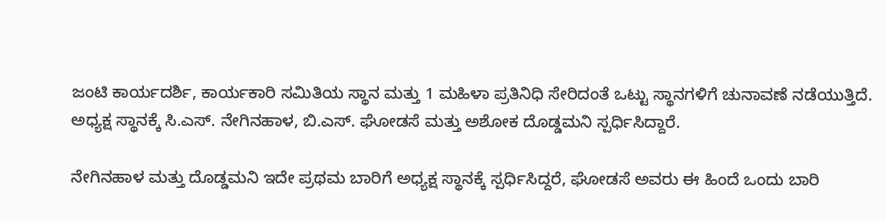ಜಂಟಿ ಕಾರ್ಯದರ್ಶಿ, ಕಾರ್ಯಕಾರಿ ಸಮಿತಿಯ ಸ್ಥಾನ ಮತ್ತು 1 ಮಹಿಳಾ ಪ್ರತಿನಿಧಿ ಸೇರಿದಂತೆ ಒಟ್ಟು ಸ್ಥಾನಗಳಿಗೆ ಚುನಾವಣೆ ನಡೆಯುತ್ತಿದೆ.
ಅಧ್ಯಕ್ಷ ಸ್ಥಾನಕ್ಕೆ ಸಿ.ಎಸ್. ನೇಗಿನಹಾಳ, ಬಿ.ಎಸ್. ಘೋಡಸೆ ಮತ್ತು ಅಶೋಕ ದೊಡ್ಡಮನಿ ಸ್ಪರ್ಧಿಸಿದ್ದಾರೆ.

ನೇಗಿನಹಾಳ ಮತ್ತು ದೊಡ್ಡಮನಿ ಇದೇ ಪ್ರಥಮ ಬಾರಿಗೆ ಅಧ್ಯಕ್ಷ ಸ್ಥಾನಕ್ಕೆ ಸ್ಪರ್ಧಿಸಿದ್ದರೆ, ಘೋಡಸೆ ಅವರು ಈ ಹಿಂದೆ ಒಂದು ಬಾರಿ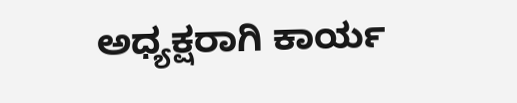ಅಧ್ಯಕ್ಷರಾಗಿ ಕಾರ್ಯ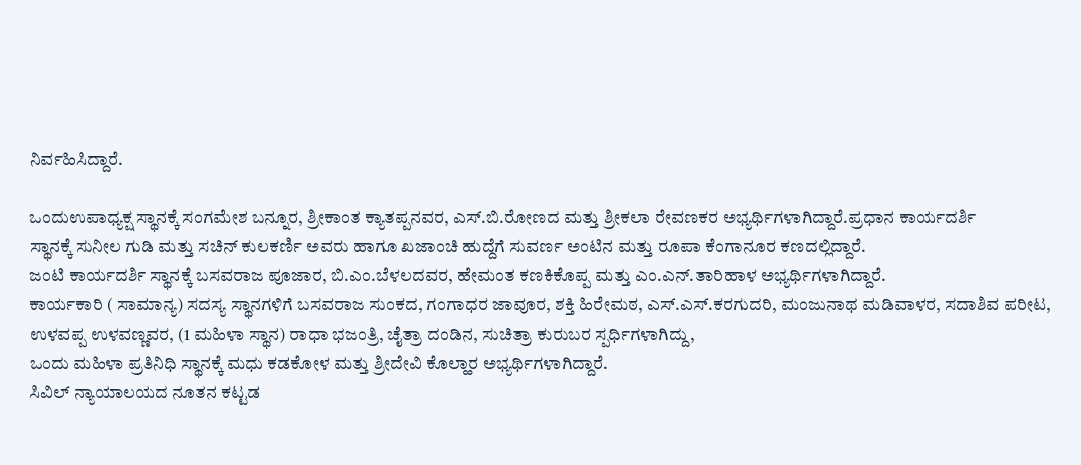ನಿರ್ವಹಿಸಿದ್ದಾರೆ.

ಒಂದುಉಪಾಧ್ಯಕ್ಷ ಸ್ಥಾನಕ್ಕೆ ಸಂಗಮೇಶ ಬನ್ನೂರ, ಶ್ರೀಕಾಂತ ಕ್ಯಾತಪ್ಪನವರ, ಎಸ್.ಬಿ.ರೋಣದ ಮತ್ತು ಶ್ರೀಕಲಾ ರೇವಣಕರ ಅಭ್ಯರ್ಥಿಗಳಾಗಿದ್ದಾರೆ.ಪ್ರಧಾನ ಕಾರ್ಯದರ್ಶಿ
ಸ್ಥಾನಕ್ಕೆ ಸುನೀಲ ಗುಡಿ ಮತ್ತು ಸಚಿನ್ ಕುಲಕರ್ಣಿ ಅವರು ಹಾಗೂ ಖಜಾಂಚಿ ಹುದ್ದೆಗೆ ಸುವರ್ಣ ಅಂಟಿನ ಮತ್ತು ರೂಪಾ ಕೆಂಗಾನೂರ ಕಣದಲ್ಲಿದ್ದಾರೆ.
ಜಂಟಿ ಕಾರ್ಯದರ್ಶಿ ಸ್ಥಾನಕ್ಕೆ ಬಸವರಾಜ ಪೂಜಾರ, ಬಿ.ಎಂ.ಬೆಳಲದವರ, ಹೇಮಂತ ಕಣಕಿಕೊಪ್ಪ ಮತ್ತು ಎಂ.ಎನ್.ತಾರಿಹಾಳ ಅಭ್ಯರ್ಥಿಗಳಾಗಿದ್ದಾರೆ.
ಕಾರ್ಯಕಾರಿ ( ಸಾಮಾನ್ಯ) ಸದಸ್ಯ ಸ್ಥಾನಗಳಿಗೆ ಬಸವರಾಜ ಸುಂಕದ, ಗಂಗಾಧರ ಜಾವೂರ, ಶಕ್ತಿ ಹಿರೇಮಠ, ಎಸ್.ಎಸ್.ಕರಗುದರಿ, ಮಂಜುನಾಥ ಮಡಿವಾಳರ, ಸದಾಶಿವ ಪರೀಟ, ಉಳವಪ್ಪ ಉಳವಣ್ಣವರ, (1 ಮಹಿಳಾ ಸ್ಥಾನ) ರಾಧಾ ಭಜಂತ್ರಿ, ಚೈತ್ರಾ ದಂಡಿನ, ಸುಚಿತ್ರಾ ಕುರುಬರ ಸ್ಪರ್ಧಿಗಳಾಗಿದ್ದು,
ಒಂದು ಮಹಿಳಾ ಪ್ರತಿನಿಧಿ ಸ್ಥಾನಕ್ಕೆ ಮಧು ಕಡಕೋಳ ಮತ್ತು ಶ್ರೀದೇವಿ ಕೊಲ್ಹಾರ ಅಭ್ಯರ್ಥಿಗಳಾಗಿದ್ದಾರೆ.
ಸಿವಿಲ್ ನ್ಯಾಯಾಲಯದ ನೂತನ ಕಟ್ಟಡ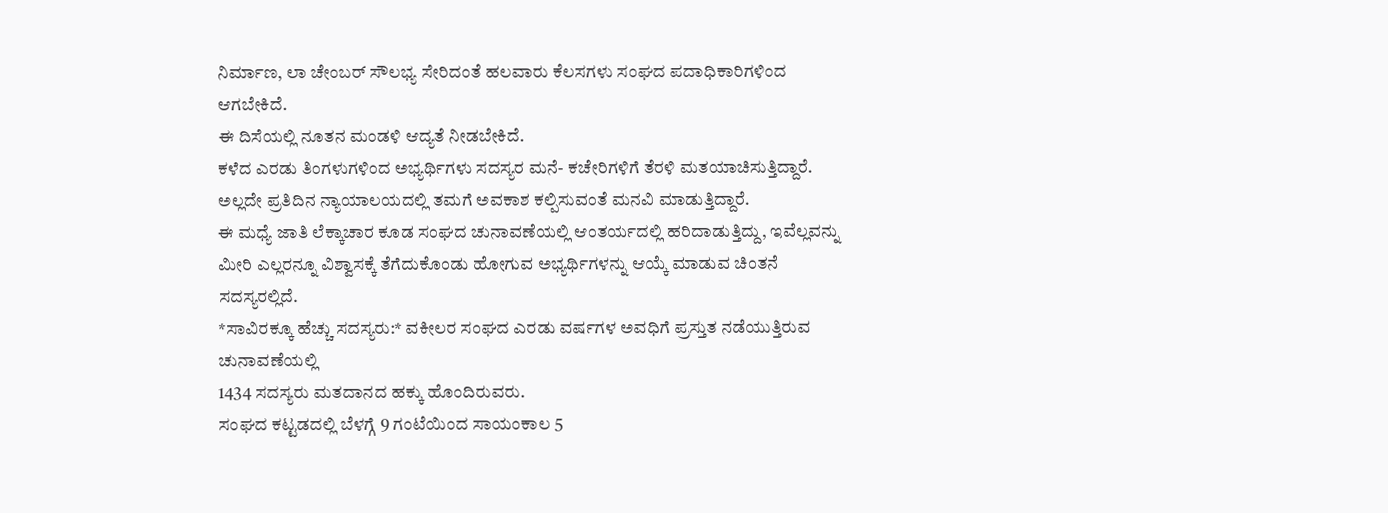ನಿರ್ಮಾಣ, ಲಾ ಚೇಂಬರ್ ಸೌಲಭ್ಯ ಸೇರಿದಂತೆ ಹಲವಾರು ಕೆಲಸಗಳು ಸಂಘದ ಪದಾಧಿಕಾರಿಗಳಿಂದ ಆಗಬೇಕಿದೆ.
ಈ ದಿಸೆಯಲ್ಲಿ ನೂತನ ಮಂಡಳಿ ಆದ್ಯತೆ ನೀಡಬೇಕಿದೆ.
ಕಳೆದ ಎರಡು ತಿಂಗಳುಗಳಿಂದ ಅಭ್ಯರ್ಥಿಗಳು ಸದಸ್ಯರ ಮನೆ- ಕಚೇರಿಗಳಿಗೆ ತೆರಳಿ ಮತಯಾಚಿಸುತ್ತಿದ್ದಾರೆ. ಅಲ್ಲದೇ ಪ್ರತಿದಿನ ನ್ಯಾಯಾಲಯದಲ್ಲಿ ತಮಗೆ ಅವಕಾಶ ಕಲ್ಪಿಸುವಂತೆ ಮನವಿ ಮಾಡುತ್ತಿದ್ದಾರೆ.
ಈ ಮಧ್ಯೆ ಜಾತಿ ಲೆಕ್ಕಾಚಾರ ಕೂಡ ಸಂಘದ ಚುನಾವಣೆಯಲ್ಲಿ ಆಂತರ್ಯದಲ್ಲಿ ಹರಿದಾಡುತ್ತಿದ್ದು, ಇವೆಲ್ಲವನ್ನು ಮೀರಿ ಎಲ್ಲರನ್ನೂ ವಿಶ್ವಾಸಕ್ಕೆ ತೆಗೆದುಕೊಂಡು ಹೋಗುವ ಅಭ್ಯರ್ಥಿಗಳನ್ನು ಆಯ್ಕೆ ಮಾಡುವ ಚಿಂತನೆ ಸದಸ್ಯರಲ್ಲಿದೆ.
*ಸಾವಿರಕ್ಕೂ ಹೆಚ್ಚು ಸದಸ್ಯರು:* ವಕೀಲರ ಸಂಘದ ಎರಡು ವರ್ಷಗಳ ಅವಧಿಗೆ ಪ್ರಸ್ತುತ ನಡೆಯುತ್ತಿರುವ ಚುನಾವಣೆಯಲ್ಲಿ
1434 ಸದಸ್ಯರು ಮತದಾನದ ಹಕ್ಕು ಹೊಂದಿರುವರು.
ಸಂಘದ ಕಟ್ಟಡದಲ್ಲಿ ಬೆಳಗ್ಗೆ 9 ಗಂಟೆಯಿಂದ ಸಾಯಂಕಾಲ 5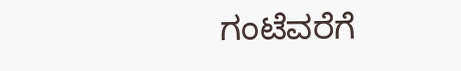ಗಂಟೆವರೆಗೆ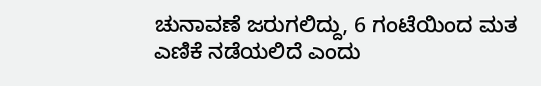ಚುನಾವಣೆ ಜರುಗಲಿದ್ದು, 6 ಗಂಟೆಯಿಂದ ಮತ ಎಣಿಕೆ ನಡೆಯಲಿದೆ ಎಂದು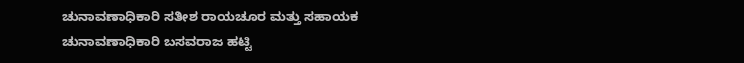ಚುನಾವಣಾಧಿಕಾರಿ ಸತೀಶ ರಾಯಚೂರ ಮತ್ತು ಸಹಾಯಕ ಚುನಾವಣಾಧಿಕಾರಿ ಬಸವರಾಜ ಹಟ್ಟಿ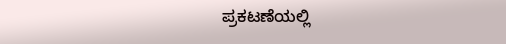ಪ್ರಕಟಣೆಯಲ್ಲಿ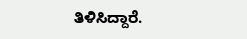ತಿಳಿಸಿದ್ದಾರೆ.